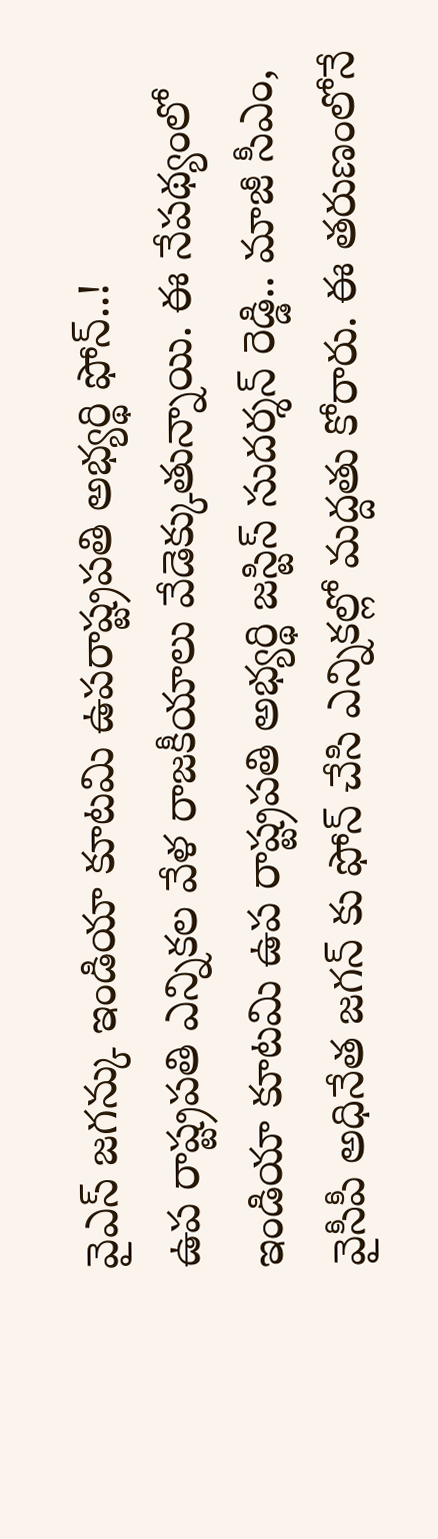వైఎస్ జగన్కు ఇండియా కూటమి ఉపరాష్ట్రపతి అభ్యర్థి ఫోన్..!
ఉప రాష్ట్రపతి ఎన్నికల వేళ రాజకీయాలు వేడెక్కుతున్నాయి. ఈ నేపథ్యంలో ఇండియా కూటమి ఉప రాష్ట్రపతి అభ్యర్థి జస్టిస్ సుదర్శన్ రెడ్డి.. మాజీ సీఎం, వైసీపీ అధినేత జగన్ కు ఫోన్ చేసి ఎన్నికల్లో మద్దతు కోరారు. ఈ తరుణంలోనే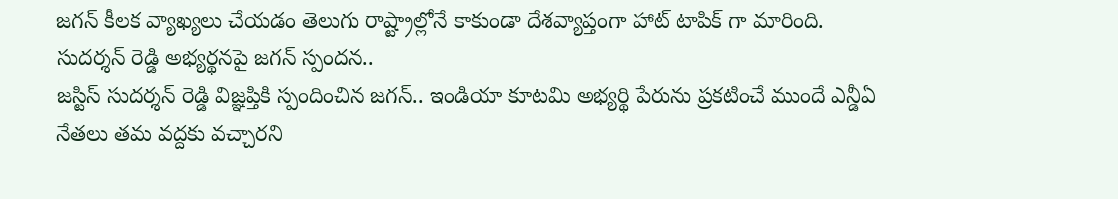జగన్ కీలక వ్యాఖ్యలు చేయడం తెలుగు రాష్ట్రాల్లోనే కాకుండా దేశవ్యాప్తంగా హాట్ టాపిక్ గా మారింది.
సుదర్శన్ రెడ్డి అభ్యర్థనపై జగన్ స్పందన..
జస్టిస్ సుదర్శన్ రెడ్డి విజ్ఞప్తికి స్పందించిన జగన్.. ఇండియా కూటమి అభ్యర్థి పేరును ప్రకటించే ముందే ఎన్డీఏ నేతలు తమ వద్దకు వచ్చారని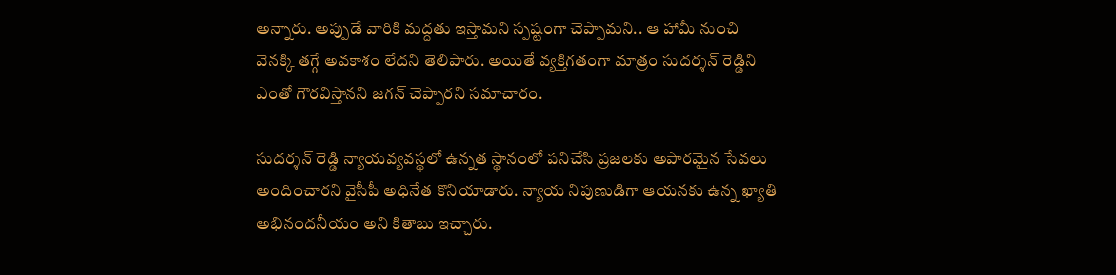అన్నారు. అప్పుడే వారికి మద్దతు ఇస్తామని స్పష్టంగా చెప్పామని.. ఆ హామీ నుంచి వెనక్కి తగ్గే అవకాశం లేదని తెలిపారు. అయితే వ్యక్తిగతంగా మాత్రం సుదర్శన్ రెడ్డిని ఎంతో గౌరవిస్తానని జగన్ చెప్పారని సమాచారం.

సుదర్శన్ రెడ్డి న్యాయవ్యవస్థలో ఉన్నత స్థానంలో పనిచేసి ప్రజలకు అపారమైన సేవలు అందించారని వైసీపీ అధినేత కొనియాడారు. న్యాయ నిపుణుడిగా ఆయనకు ఉన్న ఖ్యాతి అభినందనీయం అని కితాబు ఇచ్చారు.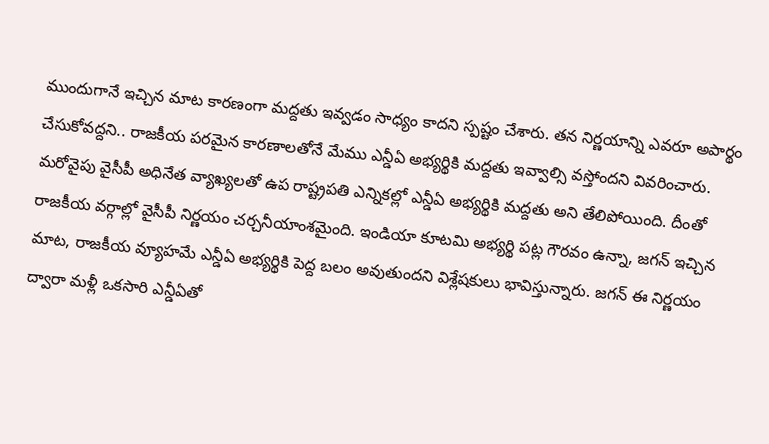ముందుగానే ఇచ్చిన మాట కారణంగా మద్దతు ఇవ్వడం సాధ్యం కాదని స్పష్టం చేశారు. తన నిర్ణయాన్ని ఎవరూ అపార్థం చేసుకోవద్దని.. రాజకీయ పరమైన కారణాలతోనే మేము ఎన్డీఏ అభ్యర్థికి మద్దతు ఇవ్వాల్సి వస్తోందని వివరించారు.
మరోవైపు వైసీపీ అధినేత వ్యాఖ్యలతో ఉప రాష్ట్రపతి ఎన్నికల్లో ఎన్డీఏ అభ్యర్థికి మద్దతు అని తేలిపోయింది. దీంతో రాజకీయ వర్గాల్లో వైసీపీ నిర్ణయం చర్చనీయాంశమైంది. ఇండియా కూటమి అభ్యర్థి పట్ల గౌరవం ఉన్నా, జగన్ ఇచ్చిన మాట, రాజకీయ వ్యూహమే ఎన్డీఏ అభ్యర్థికి పెద్ద బలం అవుతుందని విశ్లేషకులు భావిస్తున్నారు. జగన్ ఈ నిర్ణయం ద్వారా మళ్లీ ఒకసారి ఎన్డీఏతో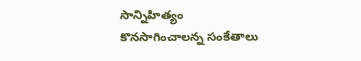సాన్నిహిత్యం కొనసాగించాలన్న సంకేతాలు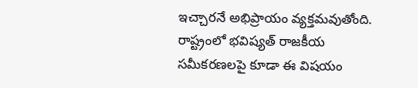ఇచ్చారనే అభిప్రాయం వ్యక్తమవుతోంది. రాష్ట్రంలో భవిష్యత్ రాజకీయ సమీకరణలపై కూడా ఈ విషయం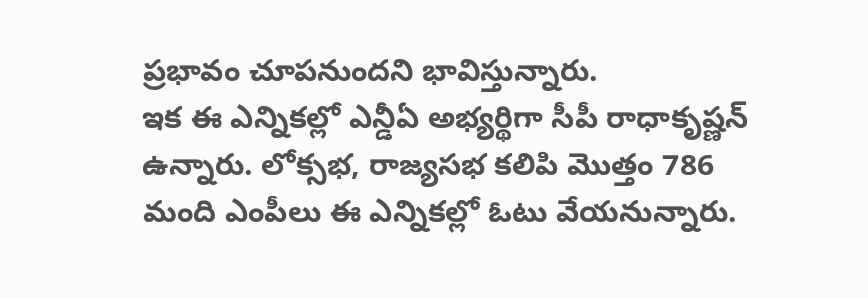ప్రభావం చూపనుందని భావిస్తున్నారు.
ఇక ఈ ఎన్నికల్లో ఎన్డీఏ అభ్యర్థిగా సీపీ రాధాకృష్ణన్ ఉన్నారు. లోక్సభ, రాజ్యసభ కలిపి మొత్తం 786 మంది ఎంపీలు ఈ ఎన్నికల్లో ఓటు వేయనున్నారు.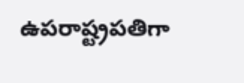ఉపరాష్ట్రపతిగా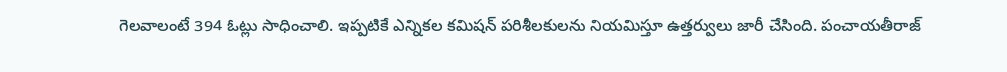గెలవాలంటే 394 ఓట్లు సాధించాలి. ఇప్పటికే ఎన్నికల కమిషన్ పరిశీలకులను నియమిస్తూ ఉత్తర్వులు జారీ చేసింది. పంచాయతీరాజ్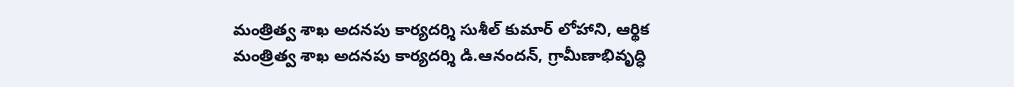మంత్రిత్వ శాఖ అదనపు కార్యదర్శి సుశీల్ కుమార్ లోహాని, ఆర్థిక మంత్రిత్వ శాఖ అదనపు కార్యదర్శి డి.ఆనందన్, గ్రామీణాభివృద్ధి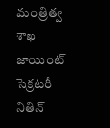మంత్రిత్వ శాఖ జాయింట్ సెక్రటరీ నితిన్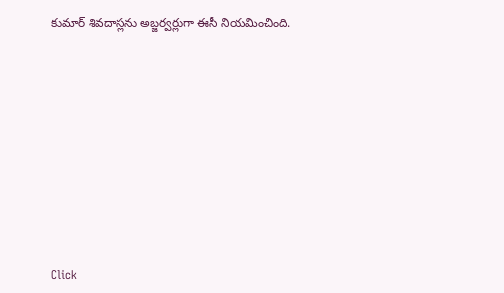కుమార్ శివదాస్లను అబ్జర్వర్లుగా ఈసీ నియమించింది.












Click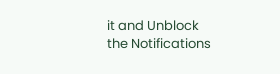it and Unblock the Notifications